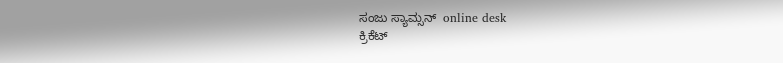ಸಂಜು ಸ್ಯಾಮ್ಸನ್  online desk
ಕ್ರಿಕೆಟ್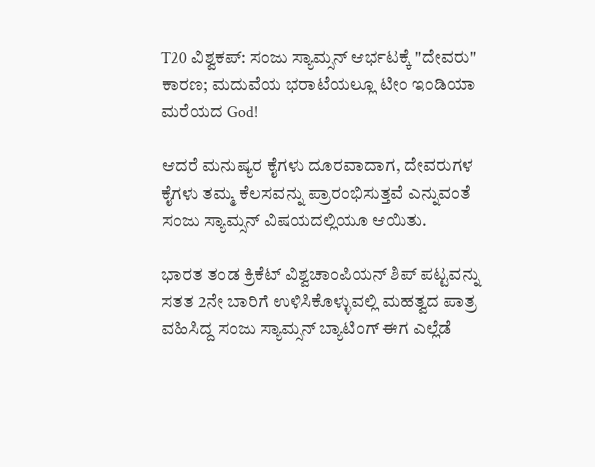T20 ವಿಶ್ವಕಪ್: ಸಂಜು ಸ್ಯಾಮ್ಸನ್ ಆರ್ಭಟಕ್ಕೆ "ದೇವರು" ಕಾರಣ; ಮದುವೆಯ ಭರಾಟೆಯಲ್ಲೂ ಟೀಂ ಇಂಡಿಯಾ ಮರೆಯದ God!

ಆದರೆ ಮನುಷ್ಯರ ಕೈಗಳು ದೂರವಾದಾಗ, ದೇವರುಗಳ ಕೈಗಳು ತಮ್ಮ ಕೆಲಸವನ್ನು ಪ್ರಾರಂಭಿಸುತ್ತವೆ ಎನ್ನುವಂತೆ ಸಂಜು ಸ್ಯಾಮ್ಸನ್ ವಿಷಯದಲ್ಲಿಯೂ ಆಯಿತು.

ಭಾರತ ತಂಡ ಕ್ರಿಕೆಟ್ ವಿಶ್ವಚಾಂಪಿಯನ್ ಶಿಪ್ ಪಟ್ಟವನ್ನು ಸತತ 2ನೇ ಬಾರಿಗೆ ಉಳಿಸಿಕೊಳ್ಳುವಲ್ಲಿ ಮಹತ್ವದ ಪಾತ್ರ ವಹಿಸಿದ್ದ ಸಂಜು ಸ್ಯಾಮ್ಸನ್ ಬ್ಯಾಟಿಂಗ್ ಈಗ ಎಲ್ಲೆಡೆ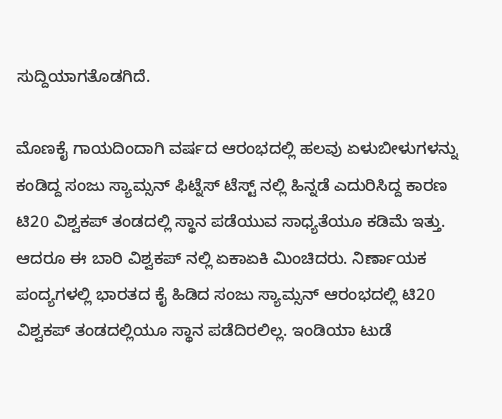ಸುದ್ದಿಯಾಗತೊಡಗಿದೆ.

ಮೊಣಕೈ ಗಾಯದಿಂದಾಗಿ ವರ್ಷದ ಆರಂಭದಲ್ಲಿ ಹಲವು ಏಳುಬೀಳುಗಳನ್ನು ಕಂಡಿದ್ದ ಸಂಜು ಸ್ಯಾಮ್ಸನ್ ಫಿಟ್ನೆಸ್ ಟೆಸ್ಟ್ ನಲ್ಲಿ ಹಿನ್ನಡೆ ಎದುರಿಸಿದ್ದ ಕಾರಣ ಟಿ20 ವಿಶ್ವಕಪ್ ತಂಡದಲ್ಲಿ ಸ್ಥಾನ ಪಡೆಯುವ ಸಾಧ್ಯತೆಯೂ ಕಡಿಮೆ ಇತ್ತು. ಆದರೂ ಈ ಬಾರಿ ವಿಶ್ವಕಪ್ ನಲ್ಲಿ ಏಕಾಏಕಿ ಮಿಂಚಿದರು. ನಿರ್ಣಾಯಕ ಪಂದ್ಯಗಳಲ್ಲಿ ಭಾರತದ ಕೈ ಹಿಡಿದ ಸಂಜು ಸ್ಯಾಮ್ಸನ್ ಆರಂಭದಲ್ಲಿ ಟಿ20 ವಿಶ್ವಕಪ್ ತಂಡದಲ್ಲಿಯೂ ಸ್ಥಾನ ಪಡೆದಿರಲಿಲ್ಲ. ಇಂಡಿಯಾ ಟುಡೆ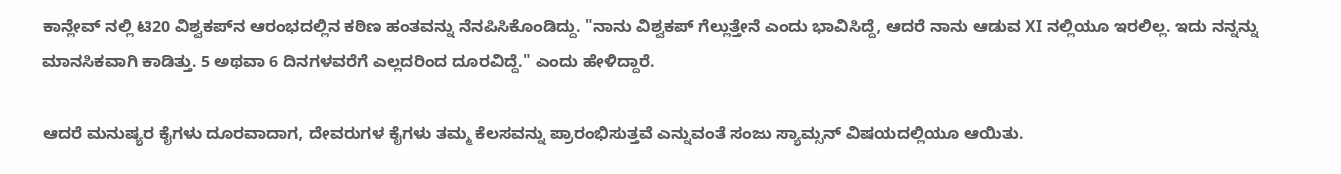ಕಾನ್ಲೇವ್ ನಲ್ಲಿ ಟಿ20 ವಿಶ್ವಕಪ್‌ನ ಆರಂಭದಲ್ಲಿನ ಕಠಿಣ ಹಂತವನ್ನು ನೆನಪಿಸಿಕೊಂಡಿದ್ದು. "ನಾನು ವಿಶ್ವಕಪ್ ಗೆಲ್ಲುತ್ತೇನೆ ಎಂದು ಭಾವಿಸಿದ್ದೆ, ಆದರೆ ನಾನು ಆಡುವ XI ನಲ್ಲಿಯೂ ಇರಲಿಲ್ಲ. ಇದು ನನ್ನನ್ನು ಮಾನಸಿಕವಾಗಿ ಕಾಡಿತ್ತು. 5 ಅಥವಾ 6 ದಿನಗಳವರೆಗೆ ಎಲ್ಲದರಿಂದ ದೂರವಿದ್ದೆ." ಎಂದು ಹೇಳಿದ್ದಾರೆ.

ಆದರೆ ಮನುಷ್ಯರ ಕೈಗಳು ದೂರವಾದಾಗ, ದೇವರುಗಳ ಕೈಗಳು ತಮ್ಮ ಕೆಲಸವನ್ನು ಪ್ರಾರಂಭಿಸುತ್ತವೆ ಎನ್ನುವಂತೆ ಸಂಜು ಸ್ಯಾಮ್ಸನ್ ವಿಷಯದಲ್ಲಿಯೂ ಆಯಿತು.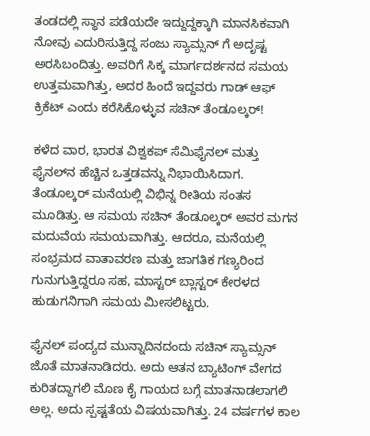ತಂಡದಲ್ಲಿ ಸ್ಥಾನ ಪಡೆಯದೇ ಇದ್ದುದ್ದಕ್ಕಾಗಿ ಮಾನಸಿಕವಾಗಿ ನೋವು ಎದುರಿಸುತ್ತಿದ್ದ ಸಂಜು ಸ್ಯಾಮ್ಸನ್ ಗೆ ಅದೃಷ್ಟ ಅರಸಿಬಂದಿತ್ತು. ಅವರಿಗೆ ಸಿಕ್ಕ ಮಾರ್ಗದರ್ಶನದ ಸಮಯ ಉತ್ತಮವಾಗಿತ್ತು, ಅದರ ಹಿಂದೆ ಇದ್ದವರು ಗಾಡ್ ಆಫ್ ಕ್ರಿಕೆಟ್ ಎಂದು ಕರೆಸಿಕೊಳ್ಳುವ ಸಚಿನ್ ತೆಂಡೂಲ್ಕರ್!

ಕಳೆದ ವಾರ, ಭಾರತ ವಿಶ್ವಕಪ್ ಸೆಮಿಫೈನಲ್ ಮತ್ತು ಫೈನಲ್‌ನ ಹೆಚ್ಚಿನ ಒತ್ತಡವನ್ನು ನಿಭಾಯಿಸಿದಾಗ. ತೆಂಡೂಲ್ಕರ್ ಮನೆಯಲ್ಲಿ ವಿಭಿನ್ನ ರೀತಿಯ ಸಂತಸ ಮೂಡಿತ್ತು. ಆ ಸಮಯ ಸಚಿನ್ ತೆಂಡೂಲ್ಕರ್ ಅವರ ಮಗನ ಮದುವೆಯ ಸಮಯವಾಗಿತ್ತು. ಆದರೂ, ಮನೆಯಲ್ಲಿ ಸಂಭ್ರಮದ ವಾತಾವರಣ ಮತ್ತು ಜಾಗತಿಕ ಗಣ್ಯರಿಂದ ಗುನುಗುತ್ತಿದ್ದರೂ ಸಹ, ಮಾಸ್ಟರ್ ಬ್ಲಾಸ್ಟರ್ ಕೇರಳದ ಹುಡುಗನಿಗಾಗಿ ಸಮಯ ಮೀಸಲಿಟ್ಟರು.

ಫೈನಲ್ ಪಂದ್ಯದ ಮುನ್ನಾದಿನದಂದು ಸಚಿನ್ ಸ್ಯಾಮ್ಸನ್ ಜೊತೆ ಮಾತನಾಡಿದರು. ಅದು ಆತನ ಬ್ಯಾಟಿಂಗ್ ವೇಗದ ಕುರಿತದ್ದಾಗಲಿ ಮೊಣ ಕೈ ಗಾಯದ ಬಗ್ಗೆ ಮಾತನಾಡಲಾಗಲಿ ಅಲ್ಲ. ಅದು ಸ್ಪಷ್ಟತೆಯ ವಿಷಯವಾಗಿತ್ತು. 24 ವರ್ಷಗಳ ಕಾಲ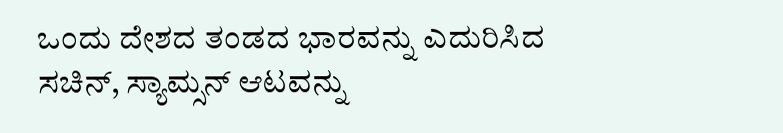ಒಂದು ದೇಶದ ತಂಡದ ಭಾರವನ್ನು ಎದುರಿಸಿದ ಸಚಿನ್, ಸ್ಯಾಮ್ಸನ್ ಆಟವನ್ನು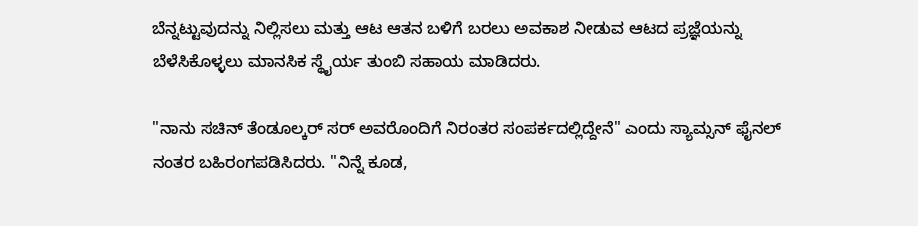ಬೆನ್ನಟ್ಟುವುದನ್ನು ನಿಲ್ಲಿಸಲು ಮತ್ತು ಆಟ ಆತನ ಬಳಿಗೆ ಬರಲು ಅವಕಾಶ ನೀಡುವ ಆಟದ ಪ್ರಜ್ಞೆಯನ್ನು ಬೆಳೆಸಿಕೊಳ್ಳಲು ಮಾನಸಿಕ ಸ್ಥೈರ್ಯ ತುಂಬಿ ಸಹಾಯ ಮಾಡಿದರು.

"ನಾನು ಸಚಿನ್ ತೆಂಡೂಲ್ಕರ್ ಸರ್ ಅವರೊಂದಿಗೆ ನಿರಂತರ ಸಂಪರ್ಕದಲ್ಲಿದ್ದೇನೆ" ಎಂದು ಸ್ಯಾಮ್ಸನ್ ಫೈನಲ್ ನಂತರ ಬಹಿರಂಗಪಡಿಸಿದರು. "ನಿನ್ನೆ ಕೂಡ,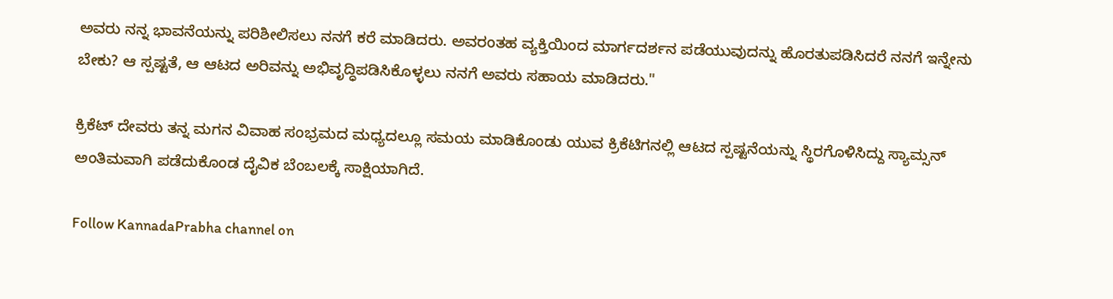ಅವರು ನನ್ನ ಭಾವನೆಯನ್ನು ಪರಿಶೀಲಿಸಲು ನನಗೆ ಕರೆ ಮಾಡಿದರು. ಅವರಂತಹ ವ್ಯಕ್ತಿಯಿಂದ ಮಾರ್ಗದರ್ಶನ ಪಡೆಯುವುದನ್ನು ಹೊರತುಪಡಿಸಿದರೆ ನನಗೆ ಇನ್ನೇನು ಬೇಕು? ಆ ಸ್ಪಷ್ಟತೆ, ಆ ಆಟದ ಅರಿವನ್ನು ಅಭಿವೃದ್ಧಿಪಡಿಸಿಕೊಳ್ಳಲು ನನಗೆ ಅವರು ಸಹಾಯ ಮಾಡಿದರು."

ಕ್ರಿಕೆಟ್ ದೇವರು ತನ್ನ ಮಗನ ವಿವಾಹ ಸಂಭ್ರಮದ ಮಧ್ಯದಲ್ಲೂ ಸಮಯ ಮಾಡಿಕೊಂಡು ಯುವ ಕ್ರಿಕೆಟಿಗನಲ್ಲಿ ಆಟದ ಸ್ಪಷ್ಟನೆಯನ್ನು ಸ್ಥಿರಗೊಳಿಸಿದ್ದು ಸ್ಯಾಮ್ಸನ್ ಅಂತಿಮವಾಗಿ ಪಡೆದುಕೊಂಡ ದೈವಿಕ ಬೆಂಬಲಕ್ಕೆ ಸಾಕ್ಷಿಯಾಗಿದೆ.

Follow KannadaPrabha channel on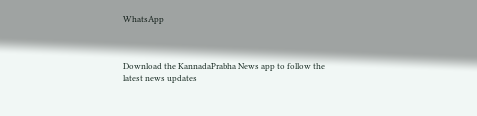WhatsApp



Download the KannadaPrabha News app to follow the latest news updates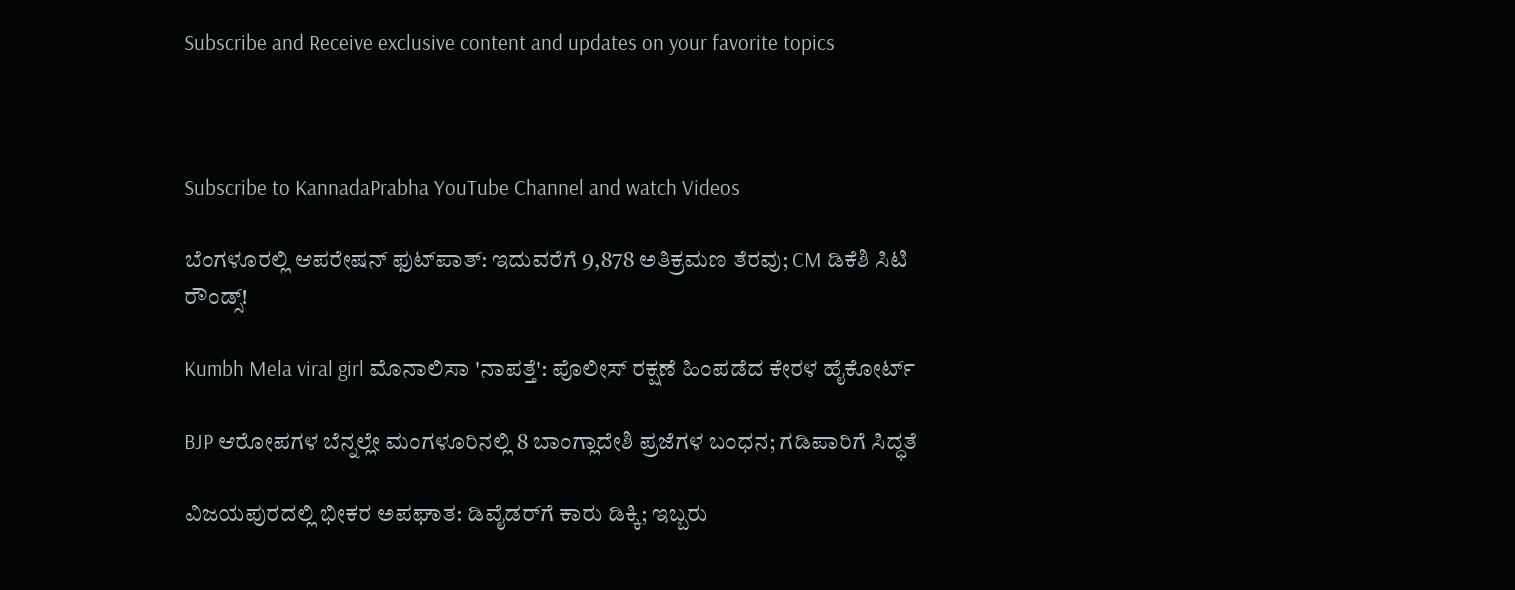Subscribe and Receive exclusive content and updates on your favorite topics



Subscribe to KannadaPrabha YouTube Channel and watch Videos

ಬೆಂಗಳೂರಲ್ಲಿ ಆಪರೇಷನ್‌ ಫುಟ್‌ಪಾತ್‌: ಇದುವರೆಗೆ 9,878 ಅತಿಕ್ರಮಣ ತೆರವು; CM ಡಿಕೆಶಿ ಸಿಟಿ ರೌಂಡ್ಸ್!

Kumbh Mela viral girl ಮೊನಾಲಿಸಾ 'ನಾಪತ್ತೆ': ಪೊಲೀಸ್ ರಕ್ಷಣೆ ಹಿಂಪಡೆದ ಕೇರಳ ಹೈಕೋರ್ಟ್

BJP ಆರೋಪಗಳ ಬೆನ್ನಲ್ಲೇ ಮಂಗಳೂರಿನಲ್ಲಿ 8 ಬಾಂಗ್ಲಾದೇಶಿ ಪ್ರಜೆಗಳ ಬಂಧನ; ಗಡಿಪಾರಿಗೆ ಸಿದ್ಧತೆ

ವಿಜಯಪುರದಲ್ಲಿ ಭೀಕರ ಅಪಘಾತ: ಡಿವೈಡರ್‌ಗೆ ಕಾರು ಡಿಕ್ಕಿ; ಇಬ್ಬರು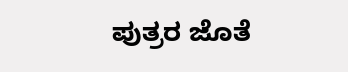ಪುತ್ರರ ಜೊತೆ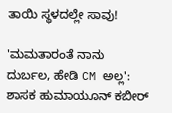ತಾಯಿ ಸ್ಥಳದಲ್ಲೇ ಸಾವು!

'ಮಮತಾರಂತೆ ನಾನು ದುರ್ಬಲ, ಹೇಡಿ CM ಅಲ್ಲ': ಶಾಸಕ ಹುಮಾಯೂನ್ ಕಬೀರ್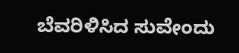ಬೆವರಿಳಿಸಿದ ಸುವೇಂದು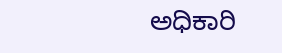ಅಧಿಕಾರಿ